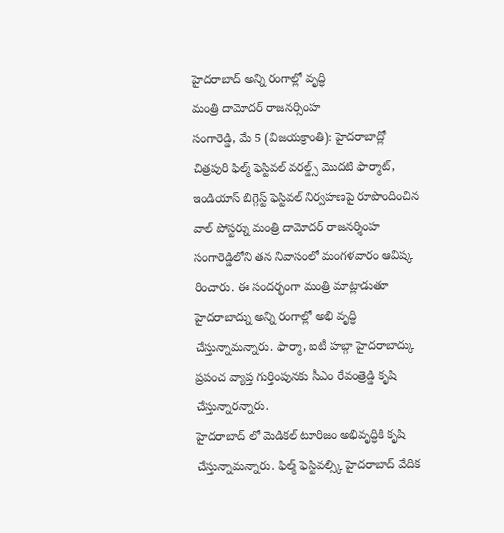హైదరాబాద్ అన్ని రంగాల్లో వృద్ధి
మంత్రి దామోదర్ రాజనర్సింహ
సంగారెడ్డి, మే 5 (విజయక్రాంతి): హైదరాబాద్లో చిత్రపురి ఫిల్మ్ ఫెస్టివల్ వరల్డ్స్ మొదటి ఫార్మాట్, ఇండియాస్ బిగ్గెస్ట్ ఫెస్టివల్ నిర్వహణపై రూపొందించిన వాల్ పోస్టర్ను మంత్రి దామోదర్ రాజనర్శింహ సంగారెడ్డిలోని తన నివాసంలో మంగళవారం ఆవిష్క రించారు. ఈ సందర్భంగా మంత్రి మాట్లాడుతూ హైదరాబాద్ను అన్ని రంగాల్లో అభి వృద్ధి చేస్తున్నామన్నారు. ఫార్మా, ఐటీ హబ్గా హైదరాబాద్కు ప్రపంచ వ్యాప్త గుర్తింపునకు సీఎం రేవంత్రెడ్డి కృషి చేస్తున్నారన్నారు.
హైదరాబాద్ లో మెడికల్ టూరిజం అభివృద్ధికి కృషి చేస్తున్నామన్నారు. ఫిల్మ్ ఫెస్టివల్స్కి హైదరాబాద్ వేదిక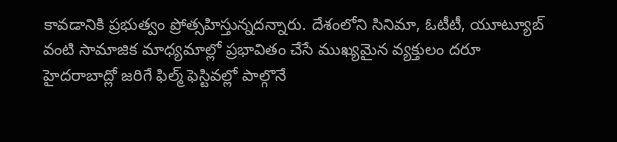కావడానికి ప్రభుత్వం ప్రోత్సహిస్తున్నదన్నారు. దేశంలోని సినిమా, ఓటీటీ, యూట్యూబ్ వంటి సామాజిక మాధ్యమాల్లో ప్రభావితం చేసే ముఖ్యమైన వ్యక్తులం దరూ హైదరాబాద్లో జరిగే ఫిల్మ్ ఫెస్టివల్లో పాల్గొనే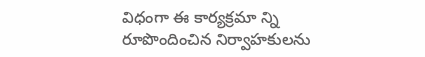విధంగా ఈ కార్యక్రమా న్ని రూపొందించిన నిర్వాహకులను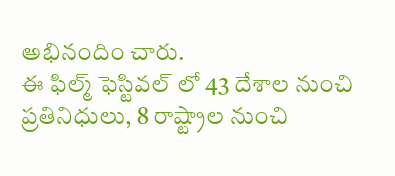అభినందిం చారు.
ఈ ఫిల్మ్ ఫెస్టివల్ లో 43 దేశాల నుంచి ప్రతినిధులు, 8 రాష్ట్రాల నుంచి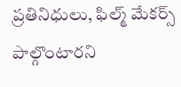ప్రతినిధులు, ఫిల్మ్ మేకర్స్ పాల్గొంటారని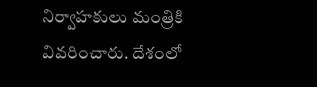నిర్వాహకులు మంత్రికి వివరించారు. దేశంలో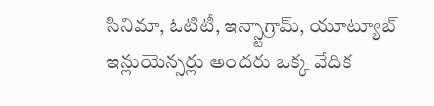సినిమా, ఓటిటీ, ఇన్స్టాగ్రామ్, యూట్యూబ్ ఇన్లుయెన్సర్లు అందరు ఒక్క వేదిక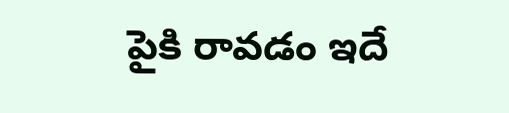పైకి రావడం ఇదే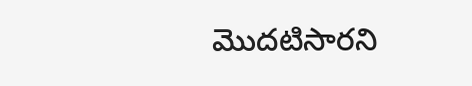మొదటిసారని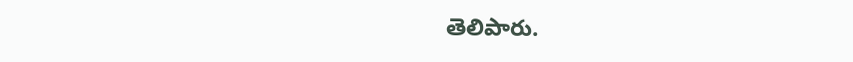తెలిపారు.